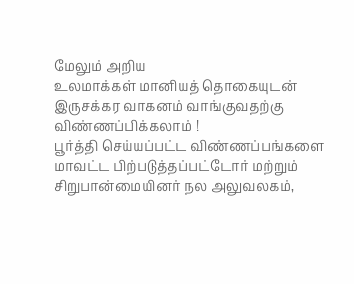மேலும் அறிய
உலமாக்கள் மானியத் தொகையுடன் இருசக்கர வாகனம் வாங்குவதற்கு விண்ணப்பிக்கலாம் !
பூர்த்தி செய்யப்பட்ட விண்ணப்பங்களை மாவட்ட பிற்படுத்தப்பட்டோர் மற்றும் சிறுபான்மையினர் நல அலுவலகம்,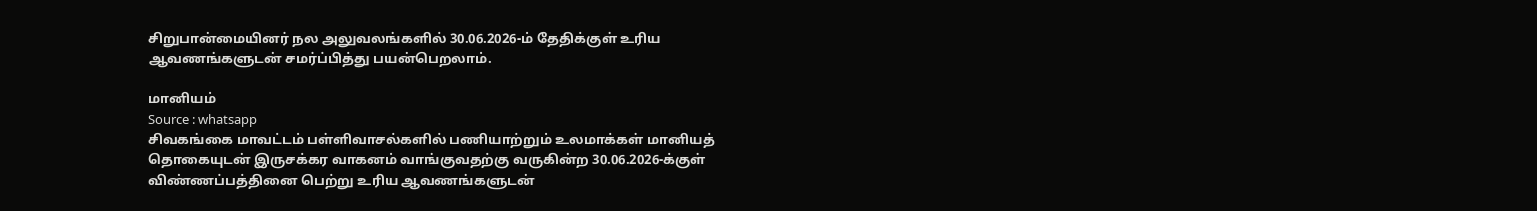சிறுபான்மையினர் நல அலுவலங்களில் 30.06.2026-ம் தேதிக்குள் உரிய ஆவணங்களுடன் சமர்ப்பித்து பயன்பெறலாம்.

மானியம்
Source : whatsapp
சிவகங்கை மாவட்டம் பள்ளிவாசல்களில் பணியாற்றும் உலமாக்கள் மானியத் தொகையுடன் இருசக்கர வாகனம் வாங்குவதற்கு வருகின்ற 30.06.2026-க்குள் விண்ணப்பத்தினை பெற்று உரிய ஆவணங்களுடன்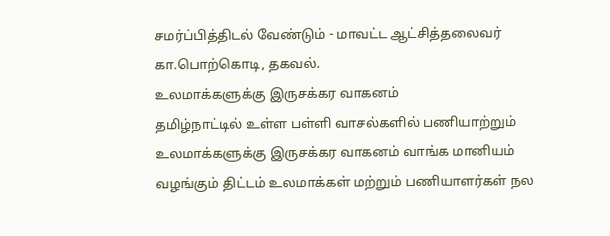சமர்ப்பித்திடல் வேண்டும் - மாவட்ட ஆட்சித்தலைவர் கா.பொற்கொடி, தகவல்.
உலமாக்களுக்கு இருசக்கர வாகனம்
தமிழ்நாட்டில் உள்ள பள்ளி வாசல்களில் பணியாற்றும் உலமாக்களுக்கு இருசக்கர வாகனம் வாங்க மானியம் வழங்கும் திட்டம் உலமாக்கள் மற்றும் பணியாளர்கள் நல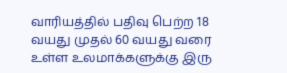வாரியத்தில் பதிவு பெற்ற 18 வயது முதல் 60 வயது வரை உள்ள உலமாக்களுக்கு இரு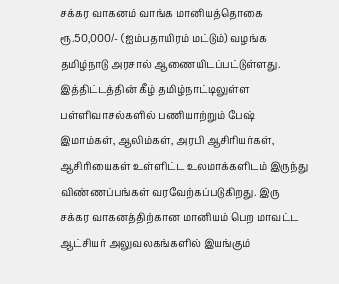சக்கர வாகனம் வாங்க மானியத்தொகை ரூ.50,000/- (ஐம்பதாயிரம் மட்டும்) வழங்க தமிழ்நாடு அரசால் ஆணையிடப்பட்டுள்ளது. இத்திட்டத்தின் கீழ் தமிழ்நாட்டிலுள்ள பள்ளிவாசல்களில் பணியாற்றும் பேஷ் இமாம்கள், ஆலிம்கள், அரபி ஆசிரியர்கள், ஆசிரியைகள் உள்ளிட்ட உலமாக்களிடம் இருந்து விண்ணப்பங்கள் வரவேற்கப்படுகிறது. இரு சக்கர வாகனத்திற்கான மானியம் பெற மாவட்ட ஆட்சியர் அலுவலகங்களில் இயங்கும்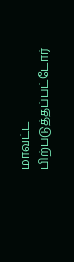மாவட்ட பிற்படுத்தப்பட்டோர்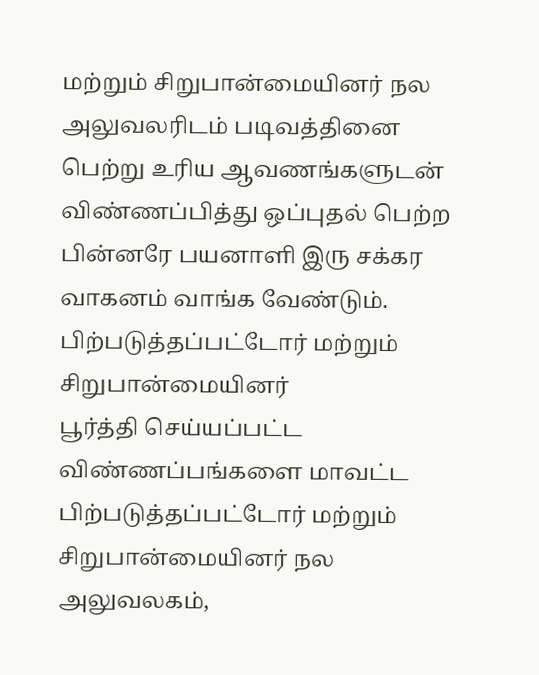மற்றும் சிறுபான்மையினர் நல அலுவலரிடம் படிவத்தினை பெற்று உரிய ஆவணங்களுடன் விண்ணப்பித்து ஒப்புதல் பெற்ற பின்னரே பயனாளி இரு சக்கர வாகனம் வாங்க வேண்டும்.
பிற்படுத்தப்பட்டோர் மற்றும் சிறுபான்மையினர்
பூர்த்தி செய்யப்பட்ட விண்ணப்பங்களை மாவட்ட பிற்படுத்தப்பட்டோர் மற்றும் சிறுபான்மையினர் நல அலுவலகம்,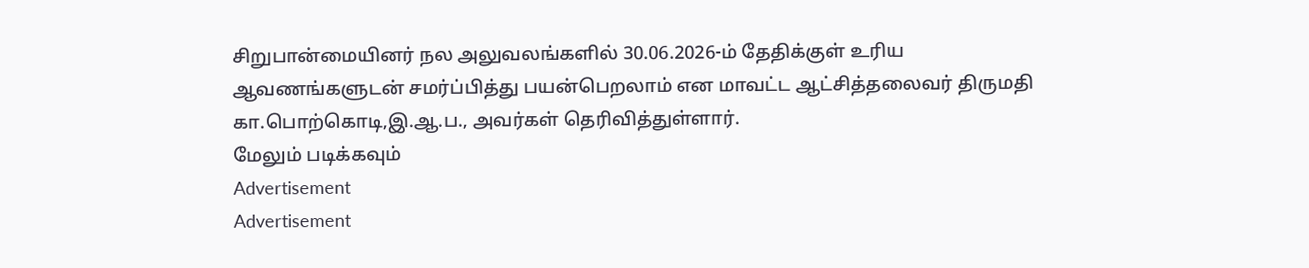சிறுபான்மையினர் நல அலுவலங்களில் 30.06.2026-ம் தேதிக்குள் உரிய ஆவணங்களுடன் சமர்ப்பித்து பயன்பெறலாம் என மாவட்ட ஆட்சித்தலைவர் திருமதி கா.பொற்கொடி,இ.ஆ.ப., அவர்கள் தெரிவித்துள்ளார்.
மேலும் படிக்கவும்
Advertisement
Advertisement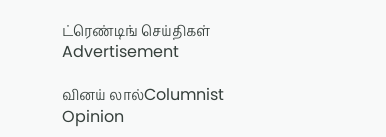ட்ரெண்டிங் செய்திகள்
Advertisement

வினய் லால்Columnist
Opinion